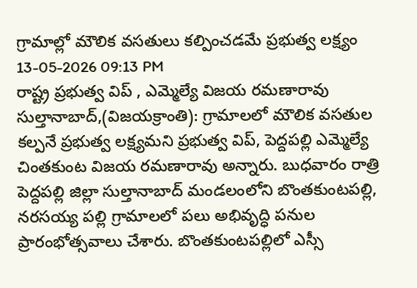గ్రామాల్లో మౌలిక వసతులు కల్పించడమే ప్రభుత్వ లక్ష్యం
13-05-2026 09:13 PM
రాష్ట్ర ప్రభుత్వ విప్ , ఎమ్మెల్యే విజయ రమణారావు
సుల్తానాబాద్,(విజయక్రాంతి): గ్రామాలలో మౌలిక వసతుల కల్పనే ప్రభుత్వ లక్ష్యమని ప్రభుత్వ విప్, పెద్దపల్లి ఎమ్మెల్యే చింతకుంట విజయ రమణారావు అన్నారు. బుధవారం రాత్రి పెద్దపల్లి జిల్లా సుల్తానాబాద్ మండలంలోని బొంతకుంటపల్లి, నరసయ్య పల్లి గ్రామాలలో పలు అభివృద్ధి పనుల ప్రారంభోత్సవాలు చేశారు. బొంతకుంటపల్లిలో ఎస్సీ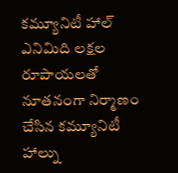కమ్యూనిటీ హాల్ ఎనిమిది లక్షల రూపాయలతో నూతనంగా నిర్మాణం చేసిన కమ్యూనిటీ హాల్ను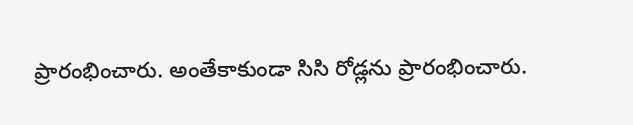ప్రారంభించారు. అంతేకాకుండా సిసి రోడ్లను ప్రారంభించారు.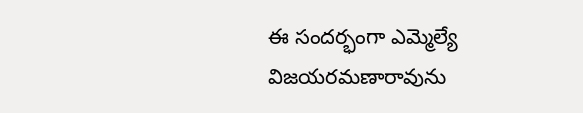ఈ సందర్భంగా ఎమ్మెల్యే విజయరమణారావును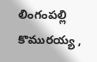లింగంపల్లి కొమురయ్య ,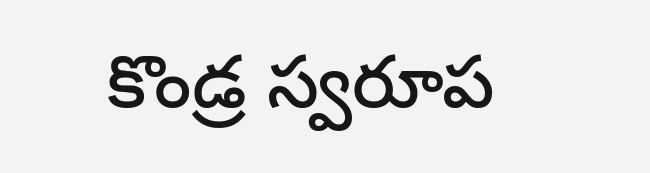కొండ్ర స్వరూప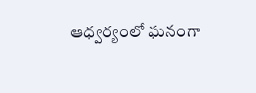ఆధ్వర్యంలో ఘనంగా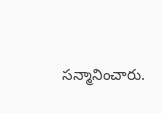సన్మానించారు.